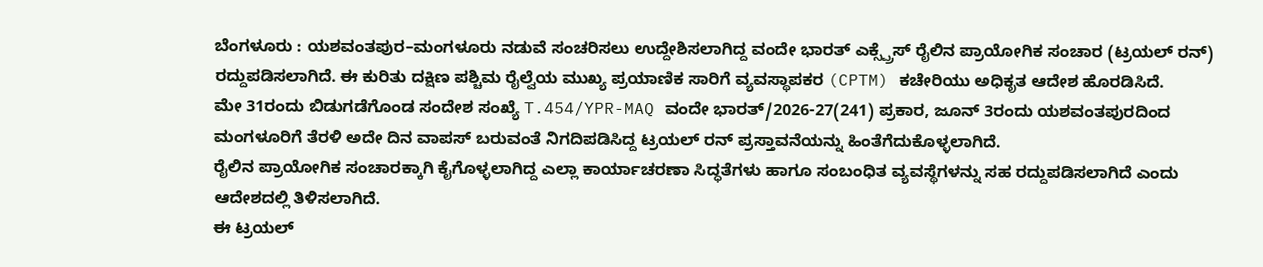ಬೆಂಗಳೂರು : ಯಶವಂತಪುರ–ಮಂಗಳೂರು ನಡುವೆ ಸಂಚರಿಸಲು ಉದ್ದೇಶಿಸಲಾಗಿದ್ದ ವಂದೇ ಭಾರತ್ ಎಕ್ಸ್ಪ್ರೆಸ್ ರೈಲಿನ ಪ್ರಾಯೋಗಿಕ ಸಂಚಾರ (ಟ್ರಯಲ್ ರನ್) ರದ್ದುಪಡಿಸಲಾಗಿದೆ. ಈ ಕುರಿತು ದಕ್ಷಿಣ ಪಶ್ಚಿಮ ರೈಲ್ವೆಯ ಮುಖ್ಯ ಪ್ರಯಾಣಿಕ ಸಾರಿಗೆ ವ್ಯವಸ್ಥಾಪಕರ (CPTM) ಕಚೇರಿಯು ಅಧಿಕೃತ ಆದೇಶ ಹೊರಡಿಸಿದೆ.
ಮೇ 31ರಂದು ಬಿಡುಗಡೆಗೊಂಡ ಸಂದೇಶ ಸಂಖ್ಯೆ T.454/YPR-MAQ ವಂದೇ ಭಾರತ್/2026-27(241) ಪ್ರಕಾರ, ಜೂನ್ 3ರಂದು ಯಶವಂತಪುರದಿಂದ ಮಂಗಳೂರಿಗೆ ತೆರಳಿ ಅದೇ ದಿನ ವಾಪಸ್ ಬರುವಂತೆ ನಿಗದಿಪಡಿಸಿದ್ದ ಟ್ರಯಲ್ ರನ್ ಪ್ರಸ್ತಾವನೆಯನ್ನು ಹಿಂತೆಗೆದುಕೊಳ್ಳಲಾಗಿದೆ.
ರೈಲಿನ ಪ್ರಾಯೋಗಿಕ ಸಂಚಾರಕ್ಕಾಗಿ ಕೈಗೊಳ್ಳಲಾಗಿದ್ದ ಎಲ್ಲಾ ಕಾರ್ಯಾಚರಣಾ ಸಿದ್ಧತೆಗಳು ಹಾಗೂ ಸಂಬಂಧಿತ ವ್ಯವಸ್ಥೆಗಳನ್ನು ಸಹ ರದ್ದುಪಡಿಸಲಾಗಿದೆ ಎಂದು ಆದೇಶದಲ್ಲಿ ತಿಳಿಸಲಾಗಿದೆ.
ಈ ಟ್ರಯಲ್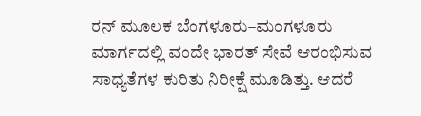ರನ್ ಮೂಲಕ ಬೆಂಗಳೂರು–ಮಂಗಳೂರು ಮಾರ್ಗದಲ್ಲಿ ವಂದೇ ಭಾರತ್ ಸೇವೆ ಆರಂಭಿಸುವ ಸಾಧ್ಯತೆಗಳ ಕುರಿತು ನಿರೀಕ್ಷೆ ಮೂಡಿತ್ತು. ಆದರೆ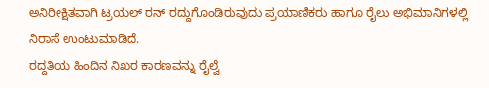ಅನಿರೀಕ್ಷಿತವಾಗಿ ಟ್ರಯಲ್ ರನ್ ರದ್ದುಗೊಂಡಿರುವುದು ಪ್ರಯಾಣಿಕರು ಹಾಗೂ ರೈಲು ಅಭಿಮಾನಿಗಳಲ್ಲಿ ನಿರಾಸೆ ಉಂಟುಮಾಡಿದೆ.
ರದ್ದತಿಯ ಹಿಂದಿನ ನಿಖರ ಕಾರಣವನ್ನು ರೈಲ್ವೆ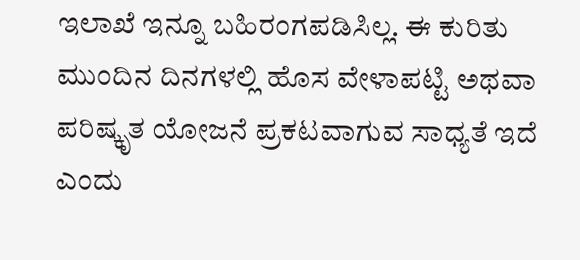ಇಲಾಖೆ ಇನ್ನೂ ಬಹಿರಂಗಪಡಿಸಿಲ್ಲ. ಈ ಕುರಿತು ಮುಂದಿನ ದಿನಗಳಲ್ಲಿ ಹೊಸ ವೇಳಾಪಟ್ಟಿ ಅಥವಾ ಪರಿಷ್ಕೃತ ಯೋಜನೆ ಪ್ರಕಟವಾಗುವ ಸಾಧ್ಯತೆ ಇದೆ ಎಂದು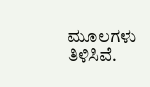ಮೂಲಗಳು ತಿಳಿಸಿವೆ.